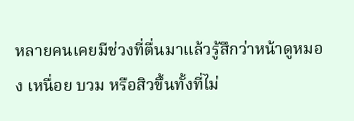หลายคนเคยมีช่วงที่ตื่นมาแล้วรู้สึกว่าหน้าดูหมอง เหนื่อย บวม หรือสิวขึ้นทั้งที่ไม่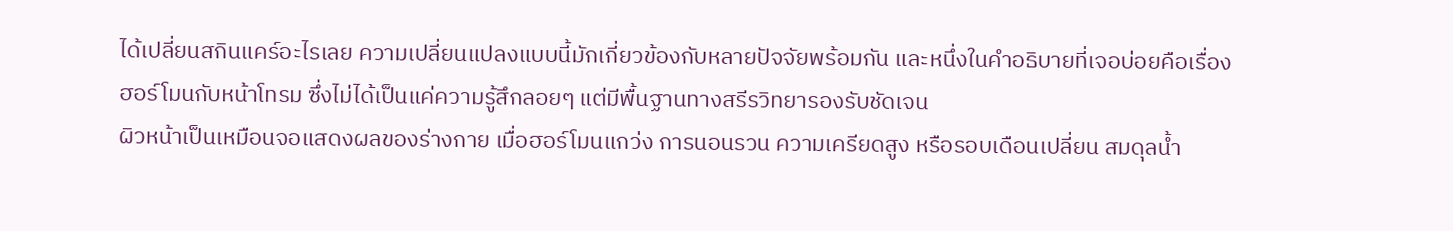ได้เปลี่ยนสกินแคร์อะไรเลย ความเปลี่ยนแปลงแบบนี้มักเกี่ยวข้องกับหลายปัจจัยพร้อมกัน และหนึ่งในคำอธิบายที่เจอบ่อยคือเรื่อง ฮอร์โมนกับหน้าโทรม ซึ่งไม่ได้เป็นแค่ความรู้สึกลอยๆ แต่มีพื้นฐานทางสรีรวิทยารองรับชัดเจน
ผิวหน้าเป็นเหมือนจอแสดงผลของร่างกาย เมื่อฮอร์โมนแกว่ง การนอนรวน ความเครียดสูง หรือรอบเดือนเปลี่ยน สมดุลน้ำ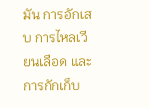มัน การอักเสบ การไหลเวียนเลือด และการกักเก็บ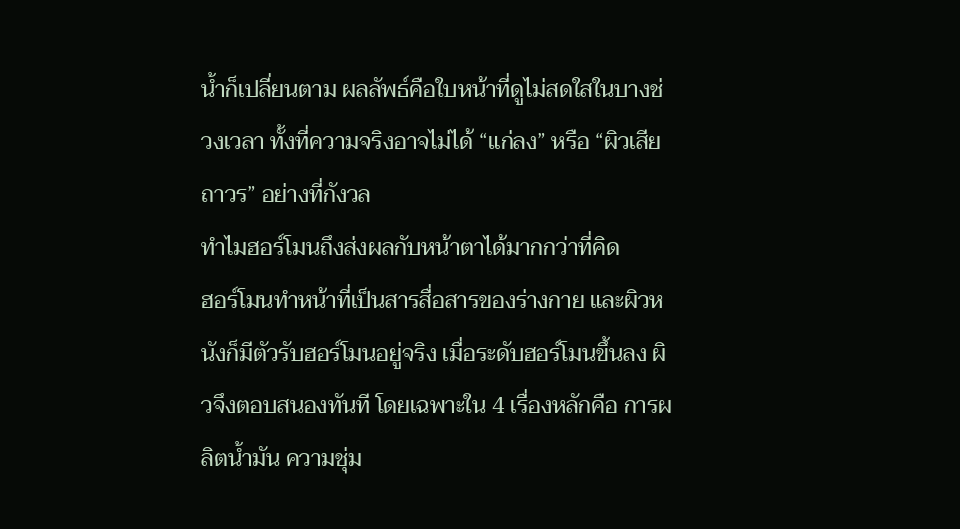น้ำก็เปลี่ยนตาม ผลลัพธ์คือใบหน้าที่ดูไม่สดใสในบางช่วงเวลา ทั้งที่ความจริงอาจไม่ได้ “แก่ลง” หรือ “ผิวเสียถาวร” อย่างที่กังวล
ทำไมฮอร์โมนถึงส่งผลกับหน้าตาได้มากกว่าที่คิด
ฮอร์โมนทำหน้าที่เป็นสารสื่อสารของร่างกาย และผิวหนังก็มีตัวรับฮอร์โมนอยู่จริง เมื่อระดับฮอร์โมนขึ้นลง ผิวจึงตอบสนองทันที โดยเฉพาะใน 4 เรื่องหลักคือ การผลิตน้ำมัน ความชุ่ม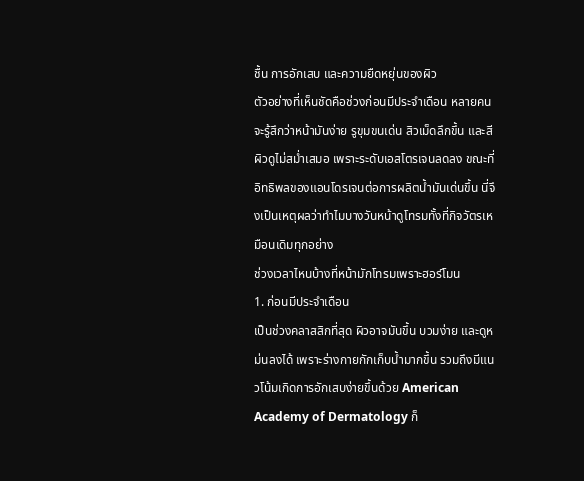ชื้น การอักเสบ และความยืดหยุ่นของผิว
ตัวอย่างที่เห็นชัดคือช่วงก่อนมีประจำเดือน หลายคนจะรู้สึกว่าหน้ามันง่าย รูขุมขนเด่น สิวเม็ดลึกขึ้น และสีผิวดูไม่สม่ำเสมอ เพราะระดับเอสโตรเจนลดลง ขณะที่อิทธิพลของแอนโดรเจนต่อการผลิตน้ำมันเด่นขึ้น นี่จึงเป็นเหตุผลว่าทำไมบางวันหน้าดูโทรมทั้งที่กิจวัตรเหมือนเดิมทุกอย่าง
ช่วงเวลาไหนบ้างที่หน้ามักโทรมเพราะฮอร์โมน
1. ก่อนมีประจำเดือน
เป็นช่วงคลาสสิกที่สุด ผิวอาจมันขึ้น บวมง่าย และดูหม่นลงได้ เพราะร่างกายกักเก็บน้ำมากขึ้น รวมถึงมีแนวโน้มเกิดการอักเสบง่ายขึ้นด้วย American Academy of Dermatology ก็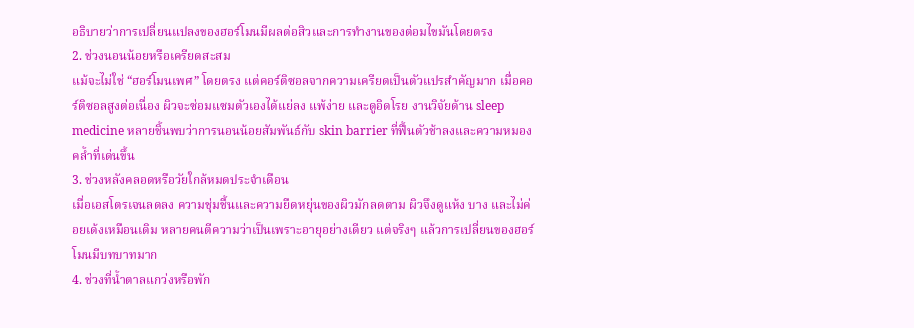อธิบายว่าการเปลี่ยนแปลงของฮอร์โมนมีผลต่อสิวและการทำงานของต่อมไขมันโดยตรง
2. ช่วงนอนน้อยหรือเครียดสะสม
แม้จะไม่ใช่ “ฮอร์โมนเพศ” โดยตรง แต่คอร์ติซอลจากความเครียดเป็นตัวแปรสำคัญมาก เมื่อคอร์ติซอลสูงต่อเนื่อง ผิวจะซ่อมแซมตัวเองได้แย่ลง แพ้ง่าย และดูอิดโรย งานวิจัยด้าน sleep medicine หลายชิ้นพบว่าการนอนน้อยสัมพันธ์กับ skin barrier ที่ฟื้นตัวช้าลงและความหมองคล้ำที่เด่นขึ้น
3. ช่วงหลังคลอดหรือวัยใกล้หมดประจำเดือน
เมื่อเอสโตรเจนลดลง ความชุ่มชื้นและความยืดหยุ่นของผิวมักลดตาม ผิวจึงดูแห้ง บาง และไม่ค่อยเด้งเหมือนเดิม หลายคนตีความว่าเป็นเพราะอายุอย่างเดียว แต่จริงๆ แล้วการเปลี่ยนของฮอร์โมนมีบทบาทมาก
4. ช่วงที่น้ำตาลแกว่งหรือพัก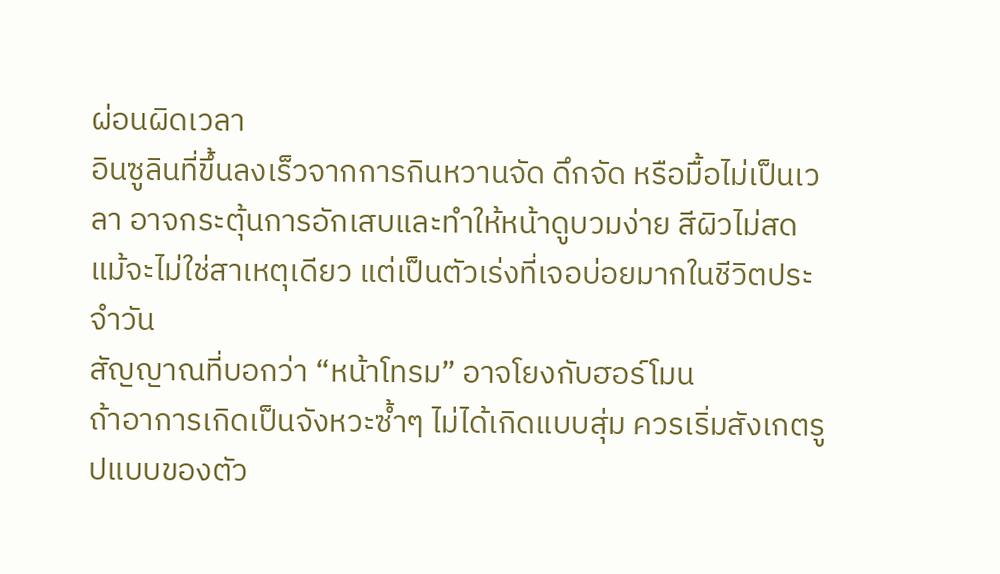ผ่อนผิดเวลา
อินซูลินที่ขึ้นลงเร็วจากการกินหวานจัด ดึกจัด หรือมื้อไม่เป็นเวลา อาจกระตุ้นการอักเสบและทำให้หน้าดูบวมง่าย สีผิวไม่สด แม้จะไม่ใช่สาเหตุเดียว แต่เป็นตัวเร่งที่เจอบ่อยมากในชีวิตประจำวัน
สัญญาณที่บอกว่า “หน้าโทรม” อาจโยงกับฮอร์โมน
ถ้าอาการเกิดเป็นจังหวะซ้ำๆ ไม่ได้เกิดแบบสุ่ม ควรเริ่มสังเกตรูปแบบของตัว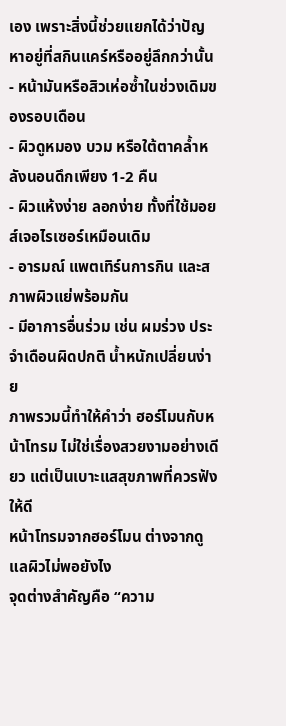เอง เพราะสิ่งนี้ช่วยแยกได้ว่าปัญหาอยู่ที่สกินแคร์หรืออยู่ลึกกว่านั้น
- หน้ามันหรือสิวเห่อซ้ำในช่วงเดิมของรอบเดือน
- ผิวดูหมอง บวม หรือใต้ตาคล้ำหลังนอนดึกเพียง 1-2 คืน
- ผิวแห้งง่าย ลอกง่าย ทั้งที่ใช้มอยส์เจอไรเซอร์เหมือนเดิม
- อารมณ์ แพตเทิร์นการกิน และสภาพผิวแย่พร้อมกัน
- มีอาการอื่นร่วม เช่น ผมร่วง ประจำเดือนผิดปกติ น้ำหนักเปลี่ยนง่าย
ภาพรวมนี้ทำให้คำว่า ฮอร์โมนกับหน้าโทรม ไม่ใช่เรื่องสวยงามอย่างเดียว แต่เป็นเบาะแสสุขภาพที่ควรฟังให้ดี
หน้าโทรมจากฮอร์โมน ต่างจากดูแลผิวไม่พอยังไง
จุดต่างสำคัญคือ “ความ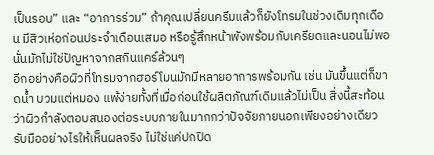เป็นรอบ” และ “อาการร่วม” ถ้าคุณเปลี่ยนครีมแล้วก็ยังโทรมในช่วงเดิมทุกเดือน มีสิวเห่อก่อนประจำเดือนเสมอ หรือรู้สึกหน้าพังพร้อมกับเครียดและนอนไม่พอ นั่นมักไม่ใช่ปัญหาจากสกินแคร์ล้วนๆ
อีกอย่างคือผิวที่โทรมจากฮอร์โมนมักมีหลายอาการพร้อมกัน เช่น มันขึ้นแต่ก็ขาดน้ำ บวมแต่หมอง แพ้ง่ายทั้งที่เมื่อก่อนใช้ผลิตภัณฑ์เดิมแล้วไม่เป็น สิ่งนี้สะท้อนว่าผิวกำลังตอบสนองต่อระบบภายในมากกว่าปัจจัยภายนอกเพียงอย่างเดียว
รับมืออย่างไรให้เห็นผลจริง ไม่ใช่แค่ปกปิด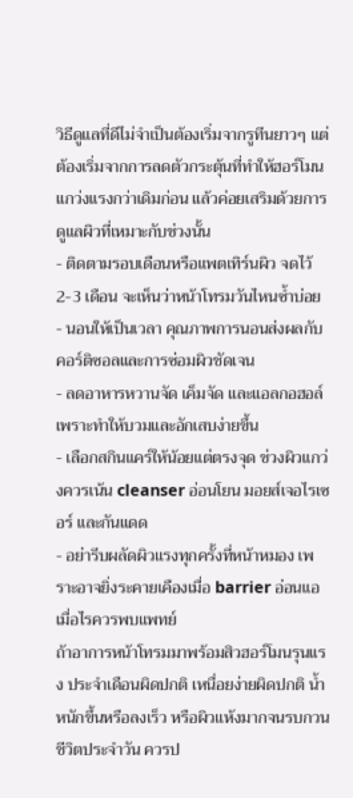วิธีดูแลที่ดีไม่จำเป็นต้องเริ่มจากรูทีนยาวๆ แต่ต้องเริ่มจากการลดตัวกระตุ้นที่ทำให้ฮอร์โมนแกว่งแรงกว่าเดิมก่อน แล้วค่อยเสริมด้วยการดูแลผิวที่เหมาะกับช่วงนั้น
- ติดตามรอบเดือนหรือแพตเทิร์นผิว จดไว้ 2-3 เดือน จะเห็นว่าหน้าโทรมวันไหนซ้ำบ่อย
- นอนให้เป็นเวลา คุณภาพการนอนส่งผลกับคอร์ติซอลและการซ่อมผิวชัดเจน
- ลดอาหารหวานจัด เค็มจัด และแอลกอฮอล์ เพราะทำให้บวมและอักเสบง่ายขึ้น
- เลือกสกินแคร์ให้น้อยแต่ตรงจุด ช่วงผิวแกว่งควรเน้น cleanser อ่อนโยน มอยส์เจอไรเซอร์ และกันแดด
- อย่ารีบผลัดผิวแรงทุกครั้งที่หน้าหมอง เพราะอาจยิ่งระคายเคืองเมื่อ barrier อ่อนแอ
เมื่อไรควรพบแพทย์
ถ้าอาการหน้าโทรมมาพร้อมสิวฮอร์โมนรุนแรง ประจำเดือนผิดปกติ เหนื่อยง่ายผิดปกติ น้ำหนักขึ้นหรือลงเร็ว หรือผิวแห้งมากจนรบกวนชีวิตประจำวัน ควรป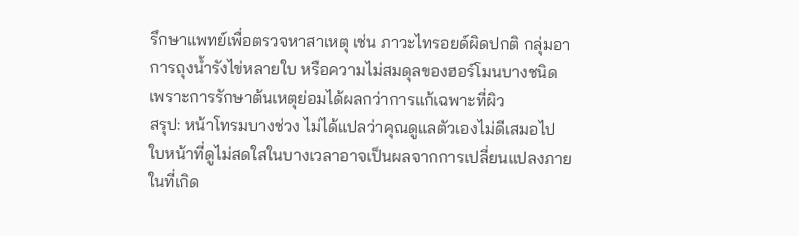รึกษาแพทย์เพื่อตรวจหาสาเหตุ เช่น ภาวะไทรอยด์ผิดปกติ กลุ่มอาการถุงน้ำรังไข่หลายใบ หรือความไม่สมดุลของฮอร์โมนบางชนิด เพราะการรักษาต้นเหตุย่อมได้ผลกว่าการแก้เฉพาะที่ผิว
สรุป: หน้าโทรมบางช่วง ไม่ได้แปลว่าคุณดูแลตัวเองไม่ดีเสมอไป
ใบหน้าที่ดูไม่สดใสในบางเวลาอาจเป็นผลจากการเปลี่ยนแปลงภายในที่เกิด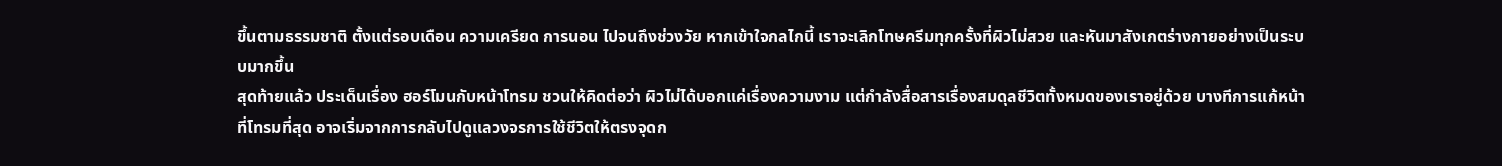ขึ้นตามธรรมชาติ ตั้งแต่รอบเดือน ความเครียด การนอน ไปจนถึงช่วงวัย หากเข้าใจกลไกนี้ เราจะเลิกโทษครีมทุกครั้งที่ผิวไม่สวย และหันมาสังเกตร่างกายอย่างเป็นระบบมากขึ้น
สุดท้ายแล้ว ประเด็นเรื่อง ฮอร์โมนกับหน้าโทรม ชวนให้คิดต่อว่า ผิวไม่ได้บอกแค่เรื่องความงาม แต่กำลังสื่อสารเรื่องสมดุลชีวิตทั้งหมดของเราอยู่ด้วย บางทีการแก้หน้าที่โทรมที่สุด อาจเริ่มจากการกลับไปดูแลวงจรการใช้ชีวิตให้ตรงจุดก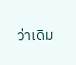ว่าเดิม